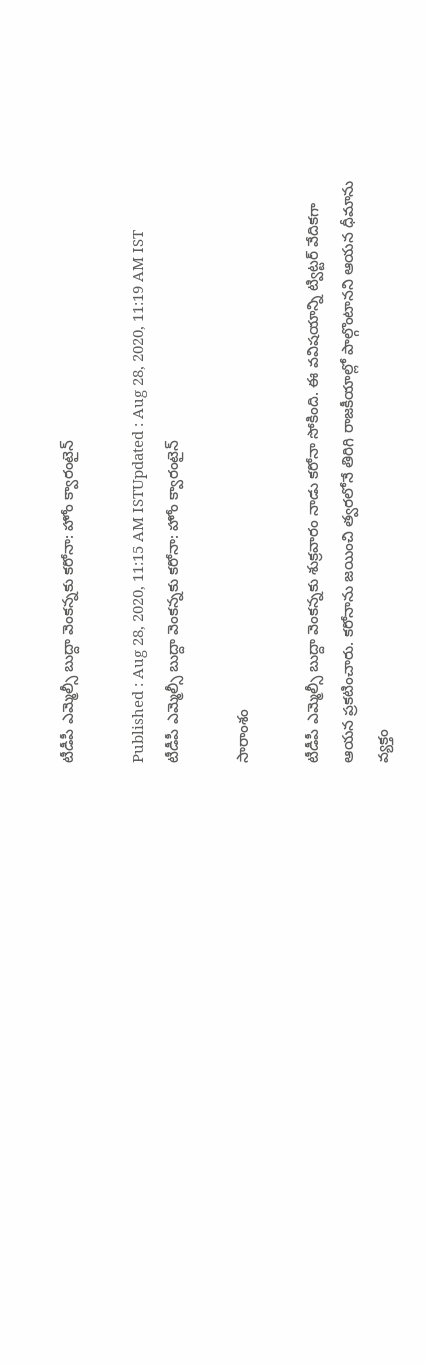టీడీపీ ఎమ్మెల్సీ బుద్దా వెంకన్నకు కరోనా: హోం క్వారంటైన్‌

Published : Aug 28, 2020, 11:15 AM ISTUpdated : Aug 28, 2020, 11:19 AM IST
టీడీపీ ఎమ్మెల్సీ బుద్దా వెంకన్నకు కరోనా: హోం క్వారంటైన్‌

సారాంశం

టీడీపీ ఎమ్మెల్సీ బుద్దా వెంకన్నకు శుక్రవారం నాడు కరోనా సోకింది. ఈ వవిషయాన్ని ట్విట్టర్ వేదికగా ఆయన ప్రకటించారు. కరోనాను జయించి త్వరలోనే తిరిగి రాజకీయాల్లో పాల్గొంటానని ఆయన ధీమాను వ్యక్తం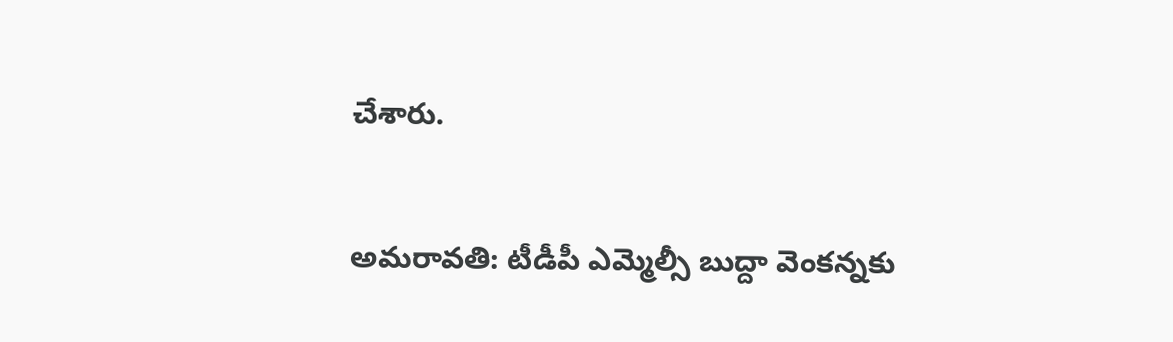చేశారు.


అమరావతి: టీడీపీ ఎమ్మెల్సీ బుద్దా వెంకన్నకు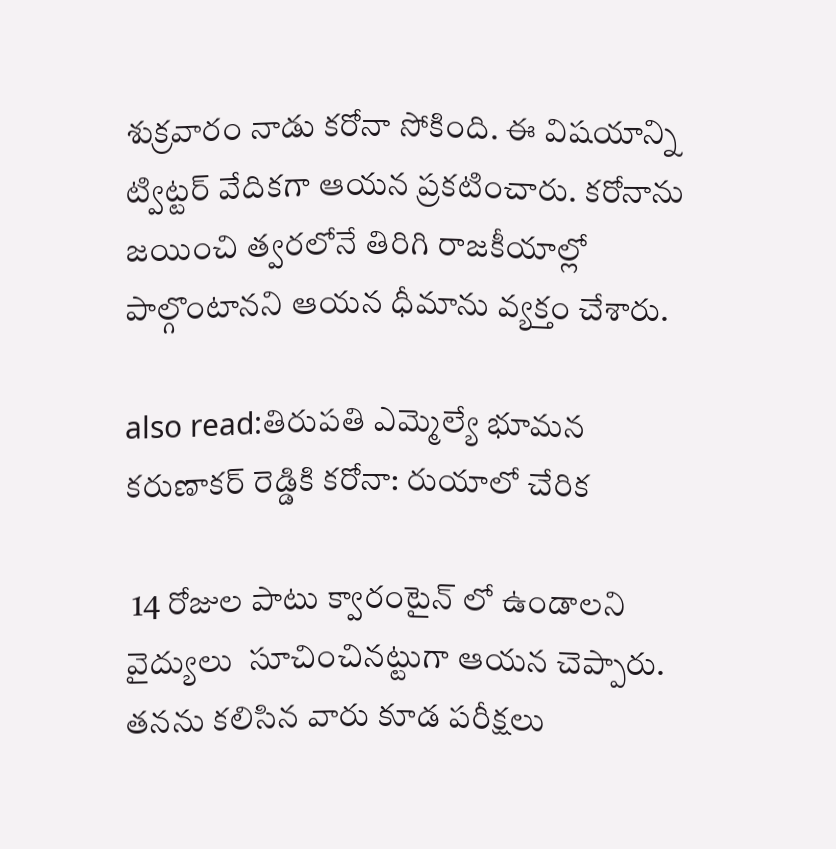శుక్రవారం నాడు కరోనా సోకింది. ఈ విషయాన్ని ట్విట్టర్ వేదికగా ఆయన ప్రకటించారు. కరోనాను జయించి త్వరలోనే తిరిగి రాజకీయాల్లో పాల్గొంటానని ఆయన ధీమాను వ్యక్తం చేశారు.

also read:తిరుపతి ఎమ్మెల్యే భూమన కరుణాకర్ రెడ్డికి కరోనా: రుయాలో చేరిక

 14 రోజుల పాటు క్వారంటైన్ లో ఉండాలని వైద్యులు  సూచించినట్టుగా ఆయన చెప్పారు. తనను కలిసిన వారు కూడ పరీక్షలు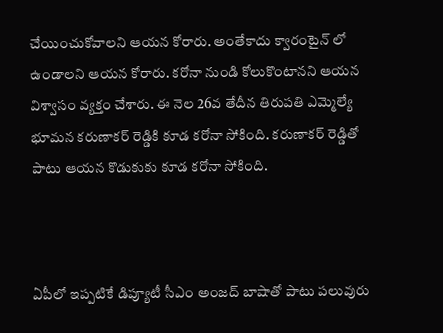చేయించుకోవాలని ఆయన కోరారు. అంతేకాదు క్వారంటైన్ లో ఉండాలని ఆయన కోరారు. కరోనా నుండి కోలుకొంటానని ఆయన విశ్వాసం వ్యక్తం చేశారు. ఈ నెల 26వ తేదీన తిరుపతి ఎమ్మెల్యే భూమన కరుణాకర్ రెడ్డికి కూడ కరోనా సోకింది. కరుణాకర్ రెడ్డితో పాటు ఆయన కొడుకుకు కూడ కరోనా సోకింది.



ఏపీలో ఇప్పటికే డిప్యూటీ సీఎం అంజద్ బాషాతో పాటు పలువురు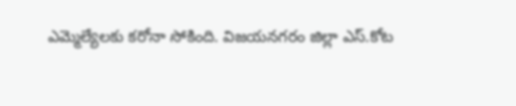ఎమ్మెల్యేలకు కరోనా సోకింది. విజయనగరం జిల్లా ఎస్.కోట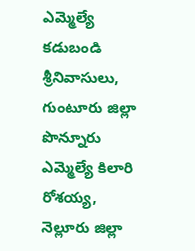ఎమ్మెల్యే కడుబండి శ్రీనివాసులు, గుంటూరు జిల్లా పొన్నూరు ఎమ్మెల్యే కిలారి రోశయ్య, నెల్లూరు జిల్లా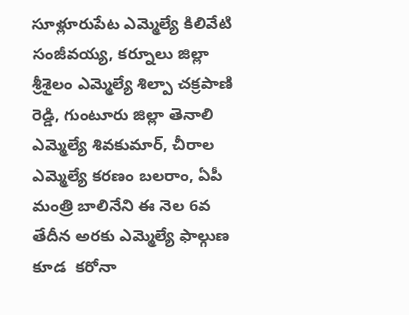సూళ్లూరుపేట ఎమ్మెల్యే కిలివేటి సంజీవయ్య, కర్నూలు జిల్లా శ్రీశైలం ఎమ్మెల్యే శిల్పా చక్రపాణి రెడ్డి, గుంటూరు జిల్లా తెనాలి ఎమ్మెల్యే శివకుమార్, చీరాల ఎమ్మెల్యే కరణం బలరాం, ఏపీ మంత్రి బాలినేని ఈ నెల 6వ తేదీన అరకు ఎమ్మెల్యే ఫాల్గుణ కూడ  కరోనా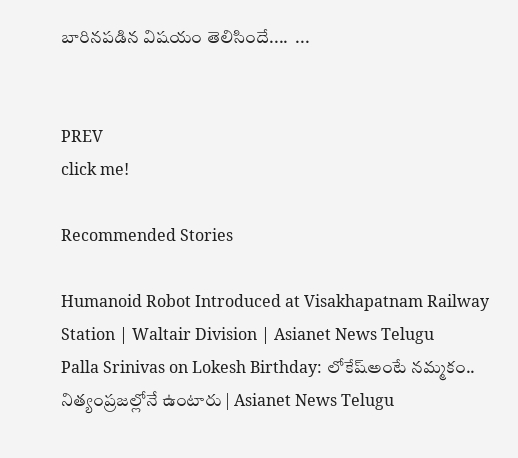బారినపడిన విషయం తెలిసిందే....  ...


PREV
click me!

Recommended Stories

Humanoid Robot Introduced at Visakhapatnam Railway Station | Waltair Division | Asianet News Telugu
Palla Srinivas on Lokesh Birthday: లోకేష్అంటే నమ్మకం.. నిత్యంప్రజల్లోనే ఉంటారు | Asianet News Telugu